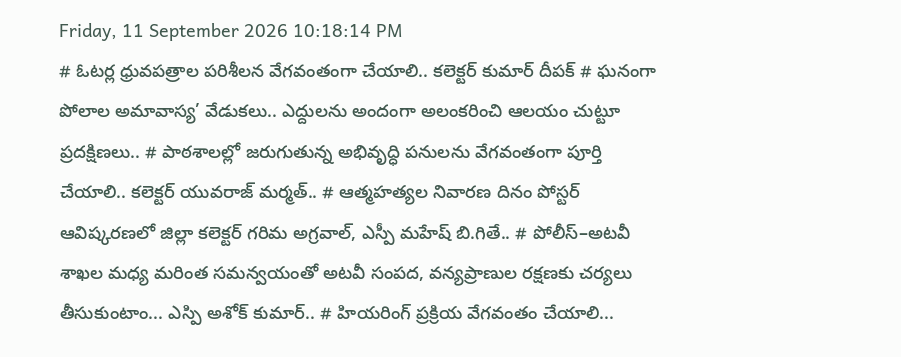Friday, 11 September 2026 10:18:14 PM
# ఓటర్ల ధ్రువపత్రాల పరిశీలన వేగవంతంగా చేయాలి.. కలెక్టర్ కుమార్ దీపక్ # ఘనంగా పోలాల అమావాస్య’ వేడుకలు.. ఎద్దులను అందంగా అలంకరించి ఆలయం చుట్టూ ప్రదక్షిణలు.. # పాఠశాలల్లో జరుగుతున్న అభివృద్ధి పనులను వేగవంతంగా పూర్తి చేయాలి.. కలెక్టర్ యువరాజ్ మర్మత్.. # ఆత్మహత్యల నివారణ దినం పోస్టర్ ఆవిష్కరణలో జిల్లా కలెక్టర్ గరిమ అగ్రవాల్, ఎస్పీ మహేష్ బి.గితే.. # పోలీస్–అటవీ శాఖల మధ్య మరింత సమన్వయంతో అటవీ సంపద, వన్యప్రాణుల రక్షణకు చర్యలు తీసుకుంటాం... ఎస్పి అశోక్ కుమార్.. # హియరింగ్ ప్రక్రియ వేగవంతం చేయాలి...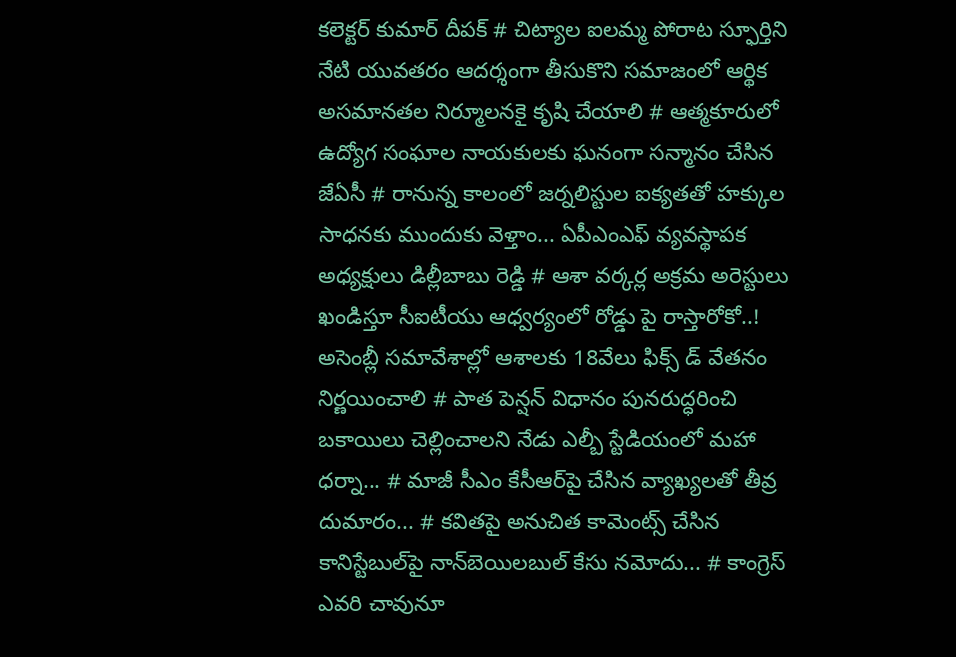కలెక్టర్ కుమార్ దీపక్ # చిట్యాల ఐలమ్మ పోరాట స్ఫూర్తిని నేటి యువతరం ఆదర్శంగా తీసుకొని సమాజంలో ఆర్థిక అసమానతల నిర్మూలనకై కృషి చేయాలి # ఆత్మకూరులో ఉద్యోగ సంఘాల నాయకులకు ఘనంగా సన్మానం చేసిన జేఏసీ # రానున్న కాలంలో జర్నలిస్టుల ఐక్యతతో హక్కుల సాధనకు ముందుకు వెళ్తాం... ఏపీఎంఎఫ్ వ్యవస్థాపక అధ్యక్షులు డిల్లీబాబు రెడ్డి # ఆశా వర్కర్ల అక్రమ అరెస్టులు ఖండిస్తూ సీఐటీయు ఆధ్వర్యంలో రోడ్డు పై రాస్తారోకో..! అసెంబ్లీ సమావేశాల్లో ఆశాలకు 18వేలు ఫిక్స్ డ్ వేతనం నిర్ణయించాలి # పాత పెన్షన్ విధానం పునరుద్ధరించి బకాయిలు చెల్లించాలని నేడు ఎల్బీ స్టేడియంలో మహా ధర్నా... # మాజీ సీఎం కేసీఆర్‌పై చేసిన వ్యాఖ్యలతో తీవ్ర దుమారం... # కవితపై అనుచిత కామెంట్స్ చేసిన కానిస్టేబుల్‌పై నాన్‌బెయిలబుల్ కేసు నమోదు... # కాంగ్రెస్‌ ఎవరి చావునూ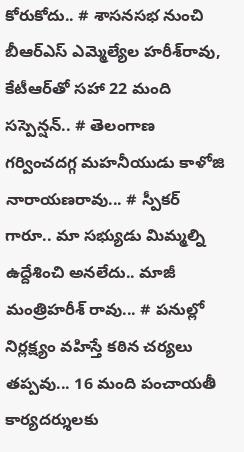కోరుకోదు.. # శాసనసభ నుంచి బీఆర్‌ఎస్‌ ఎమ్మెల్యేల హరీశ్‌రావు, కేటీఆర్‌తో సహా 22 మంది సస్పెన్షన్.. # తెలంగాణ గర్వించదగ్గ మహనీయుడు కాళోజి నారాయణరావు... # స్పీకర్ గారూ.. మా సభ్యుడు మిమ్మల్ని ఉద్దేశించి అనలేదు.. మాజీ మంత్రిహరీశ్ రావు... # పనుల్లో నిర్లక్ష్యం వహిస్తే కఠిన చర్యలు తప్పవు... 16 మంది పంచాయతీ కార్యదర్శులకు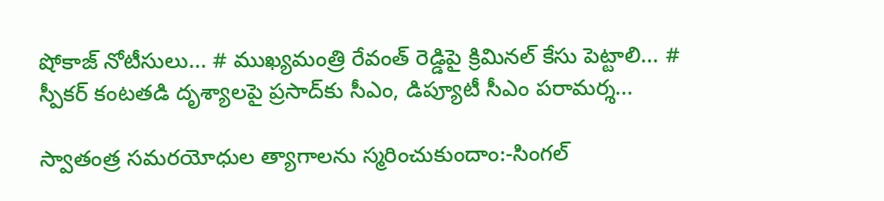షోకాజ్ నోటీసులు... # ముఖ్యమంత్రి రేవంత్ రెడ్డిపై క్రిమినల్ కేసు పెట్టాలి... # స్పీకర్‌ కంటతడి దృశ్యాలపై ప్రసాద్‌కు సీఎం, డిప్యూటీ సీఎం పరామర్శ...

స్వాతంత్ర సమరయోధుల త్యాగాలను స్మరించుకుందాం:-సింగల్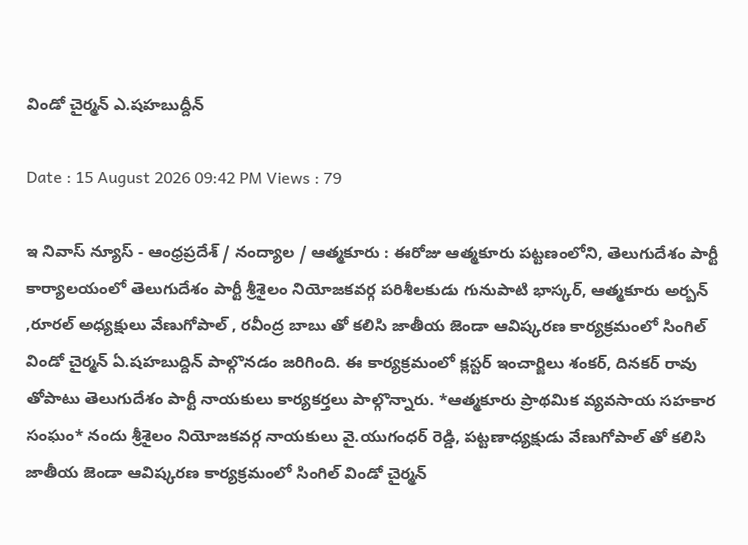విండో చైర్మన్ ఎ.షహబుద్దీన్

Date : 15 August 2026 09:42 PM Views : 79

ఇ నివాస్ న్యూస్ - ఆంధ్రప్రదేశ్ / నంద్యాల / ఆత్మకూరు : ఈరోజు ఆత్మకూరు పట్టణంలోని, తెలుగుదేశం పార్టీ కార్యాలయంలో తెలుగుదేశం పార్టీ శ్రీశైలం నియోజకవర్గ పరిశీలకుడు గునుపాటి భాస్కర్, ఆత్మకూరు అర్బన్ ,రూరల్ అధ్యక్షులు వేణుగోపాల్ , రవీంద్ర బాబు తో కలిసి జాతీయ జెండా ఆవిష్కరణ కార్యక్రమంలో సింగిల్ విండో చైర్మన్ ఏ.షహబుద్దిన్ పాల్గొనడం జరిగింది. ఈ కార్యక్రమంలో క్లస్టర్ ఇంచార్జిలు శంకర్, దినకర్ రావు తోపాటు తెలుగుదేశం పార్టీ నాయకులు కార్యకర్తలు పాల్గొన్నారు. *ఆత్మకూరు ప్రాథమిక వ్యవసాయ సహకార సంఘం* నందు శ్రీశైలం నియోజకవర్గ నాయకులు వై.యుగంధర్ రెడ్డి, పట్టణాధ్యక్షుడు వేణుగోపాల్ తో కలిసి జాతీయ జెండా ఆవిష్కరణ కార్యక్రమంలో సింగిల్ విండో చైర్మన్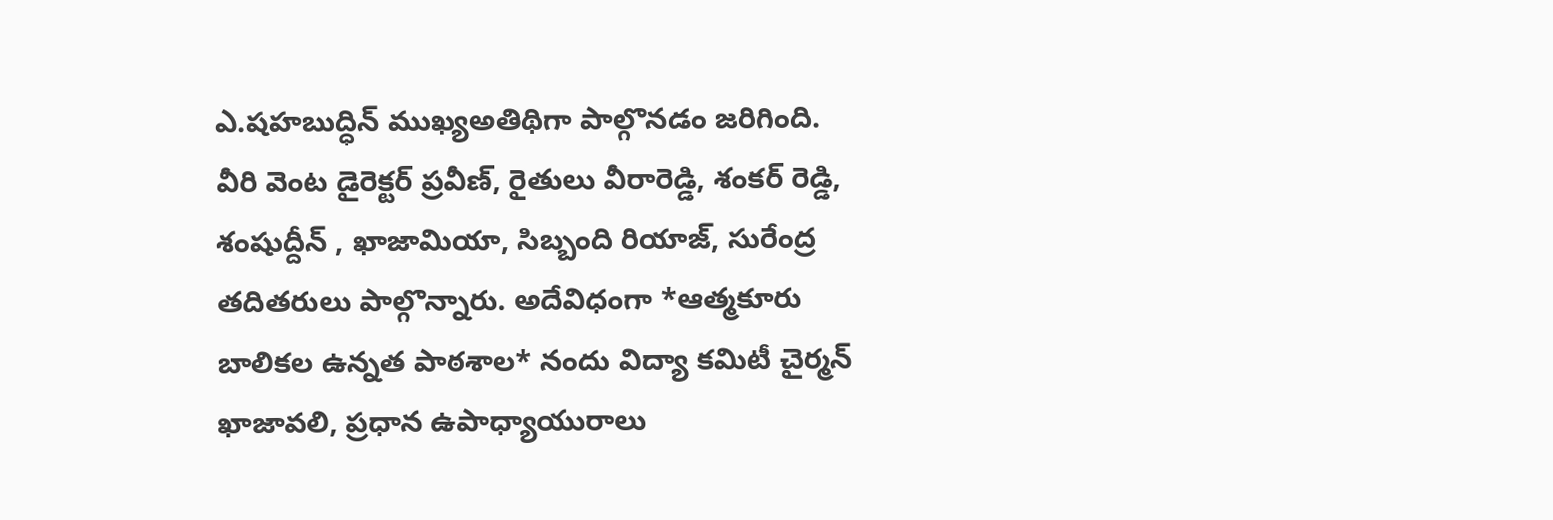ఎ.షహబుద్ధిన్ ముఖ్యఅతిథిగా పాల్గొనడం జరిగింది. వీరి వెంట డైరెక్టర్ ప్రవీణ్, రైతులు వీరారెడ్డి, శంకర్ రెడ్డి, శంషుద్దీన్ , ఖాజామియా, సిబ్బంది రియాజ్, సురేంద్ర తదితరులు పాల్గొన్నారు. అదేవిధంగా *ఆత్మకూరు బాలికల ఉన్నత పాఠశాల* నందు విద్యా కమిటీ చైర్మన్ ఖాజావలి, ప్రధాన ఉపాధ్యాయురాలు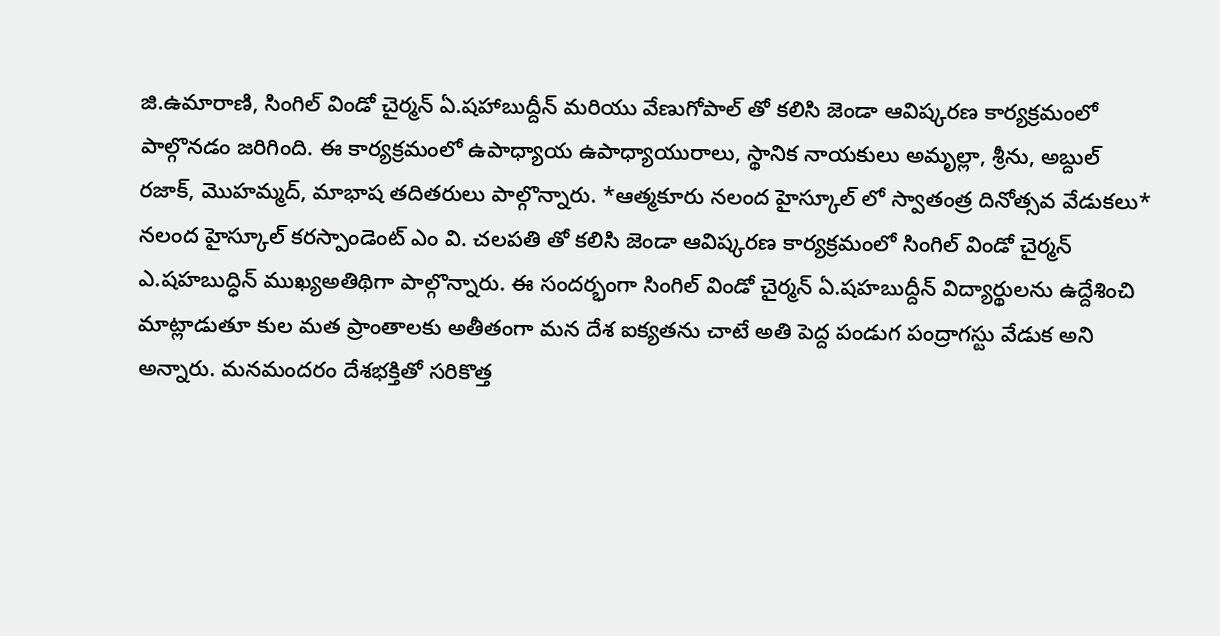జి.ఉమారాణి, సింగిల్ విండో చైర్మన్ ఏ.షహాబుద్దీన్ మరియు వేణుగోపాల్ తో కలిసి జెండా ఆవిష్కరణ కార్యక్రమంలో పాల్గొనడం జరిగింది. ఈ కార్యక్రమంలో ఉపాధ్యాయ ఉపాధ్యాయురాలు, స్థానిక నాయకులు అమృల్లా, శ్రీను, అబ్దుల్ రజాక్, మొహమ్మద్, మాభాష తదితరులు పాల్గొన్నారు. *ఆత్మకూరు నలంద హైస్కూల్ లో స్వాతంత్ర దినోత్సవ వేడుకలు* నలంద హైస్కూల్ కరస్పాండెంట్ ఎం వి. చలపతి తో కలిసి జెండా ఆవిష్కరణ కార్యక్రమంలో సింగిల్ విండో చైర్మన్ ఎ.షహబుద్ధిన్ ముఖ్యఅతిథిగా పాల్గొన్నారు. ఈ సందర్భంగా సింగిల్ విండో చైర్మన్ ఏ.షహబుద్దీన్ విద్యార్థులను ఉద్దేశించి మాట్లాడుతూ కుల మత ప్రాంతాలకు అతీతంగా మన దేశ ఐక్యతను చాటే అతి పెద్ద పండుగ పంద్రాగస్టు వేడుక అని అన్నారు. మనమందరం దేశభక్తితో సరికొత్త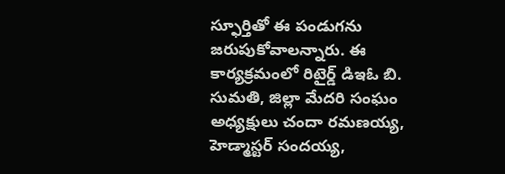స్ఫూర్తితో ఈ పండుగను జరుపుకోవాలన్నారు. ఈ కార్యక్రమంలో రిటైర్డ్ డిఇఓ బి. సుమతి, జిల్లా మేదరి సంఘం అధ్యక్షులు చందా రమణయ్య, హెడ్మాస్టర్ సందయ్య,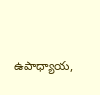ఉపాధ్యాయ,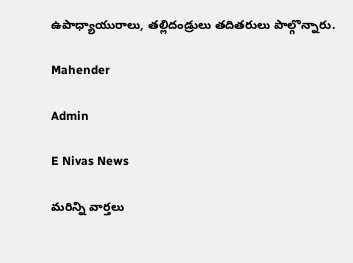ఉపాధ్యాయురాలు, తల్లిదండ్రులు తదితరులు పాల్గొన్నారు.

Mahender

Admin

E Nivas News

మరిన్ని వార్తలు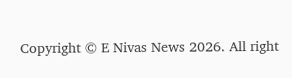Copyright © E Nivas News 2026. All right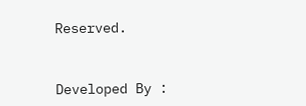Reserved.



Developed By :